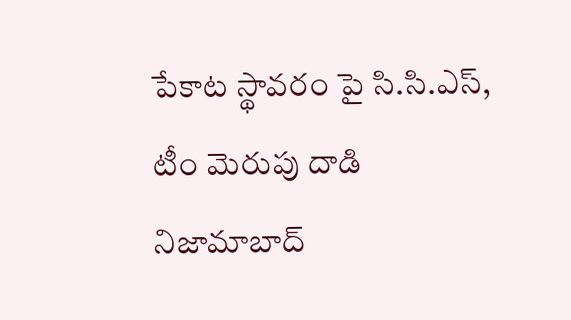పేకాట స్థావరం పై సి.సి.ఎస్, టీం మెరుపు దాడి
నిజామాబాద్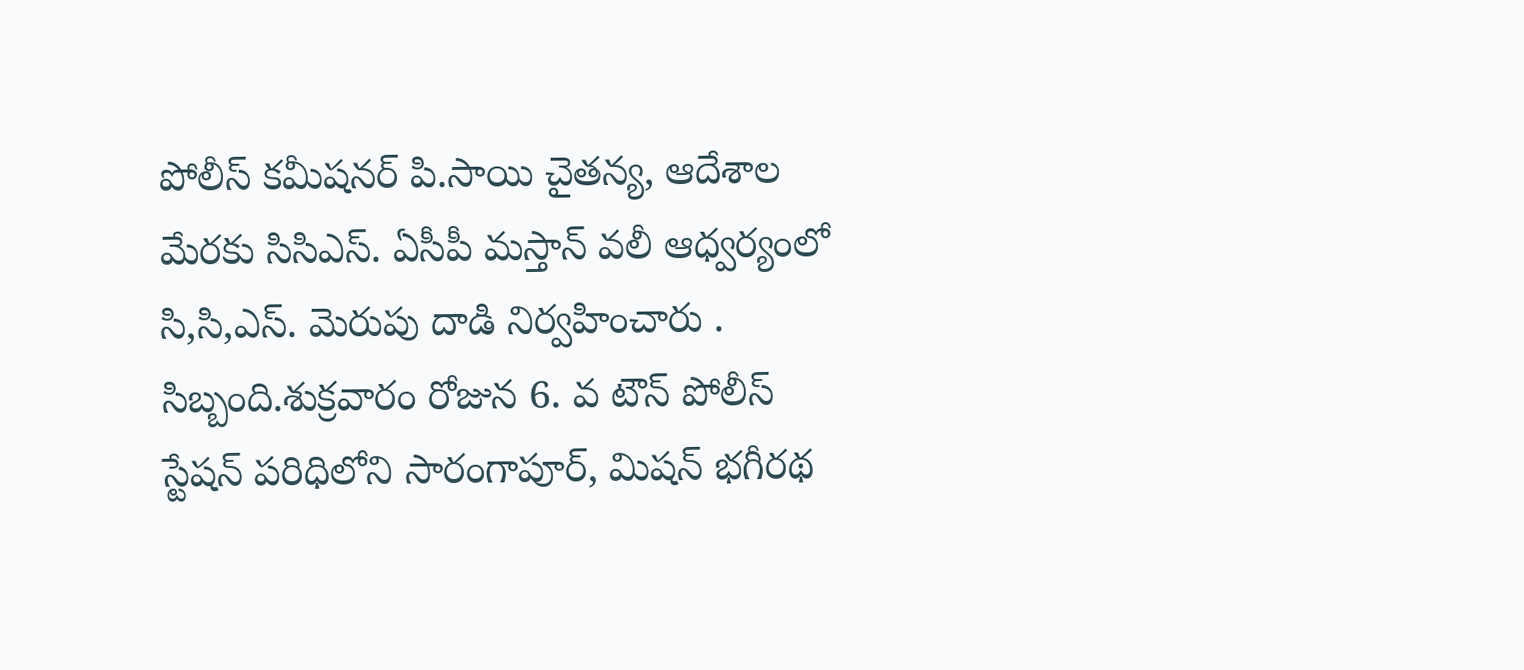పోలీస్ కమీషనర్ పి.సాయి చైతన్య, ఆదేశాల మేరకు సిసిఎస్. ఏసీపీ మస్తాన్ వలీ ఆధ్వర్యంలో సి,సి,ఎస్. మెరుపు దాడి నిర్వహించారు . సిబ్బంది.శుక్రవారం రోజున 6. వ టౌన్ పోలీస్ స్టేషన్ పరిధిలోని సారంగాపూర్, మిషన్ భగీరథ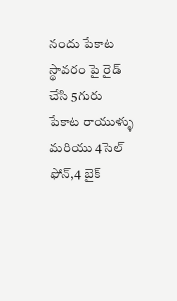నందు పేకాట స్థావరం పై రైడ్ చేసి 5గురు పేకాట రాయుళ్ళు మరియు 4సెల్ ఫోన్,4 బైక్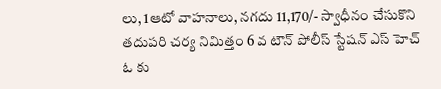లు, 1ఆటో వాహనాలు, నగదు 11,170/- స్వాధీనం చేసుకొని తదుపరి చర్య నిమిత్తం 6 వ టౌన్ పోలీస్ స్టేషన్ ఎస్ హెచ్ ఓ కు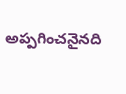అప్పగించనైనది